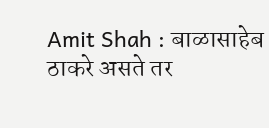Amit Shah : बाळासाहेब ठाकरे असते तर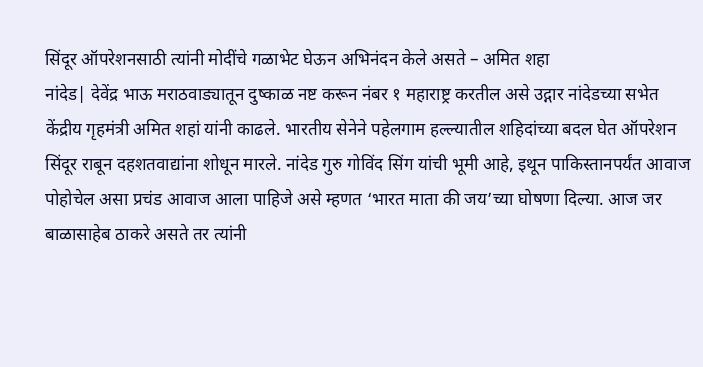सिंदूर ऑपरेशनसाठी त्यांनी मोदींचे गळाभेट घेऊन अभिनंदन केले असते – अमित शहा
नांदेड| देवेंद्र भाऊ मराठवाड्यातून दुष्काळ नष्ट करून नंबर १ महाराष्ट्र करतील असे उद्गार नांदेडच्या सभेत केंद्रीय गृहमंत्री अमित शहां यांनी काढले. भारतीय सेनेने पहेलगाम हल्ल्यातील शहिदांच्या बदल घेत ऑपरेशन सिंदूर राबून दहशतवाद्यांना शोधून मारले. नांदेड गुरु गोविंद सिंग यांची भूमी आहे, इथून पाकिस्तानपर्यंत आवाज पोहोचेल असा प्रचंड आवाज आला पाहिजे असे म्हणत ‘भारत माता की जय’च्या घोषणा दिल्या. आज जर बाळासाहेब ठाकरे असते तर त्यांनी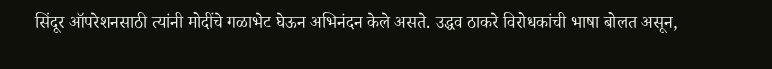सिंदूर ऑपरेशनसाठी त्यांनी मोदींचे गळाभेट घेऊन अभिनंदन केले असते. उद्धव ठाकरे विरोधकांची भाषा बोलत असून,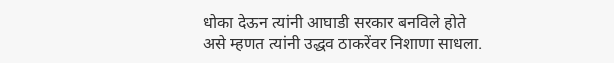धोका देऊन त्यांनी आघाडी सरकार बनविले होते असे म्हणत त्यांनी उद्धव ठाकरेंवर निशाणा साधला.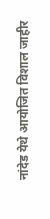नांदेड येथे आयोजित विशाल जाहीर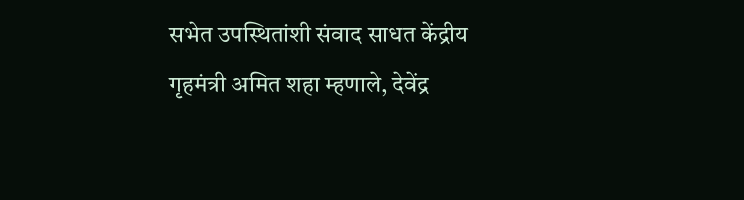सभेत उपस्थितांशी संवाद साधत केंद्रीय गृहमंत्री अमित शहा म्हणाले, देवेंद्र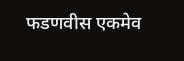फडणवीस एकमेव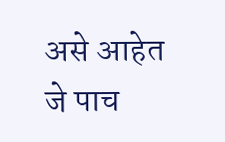असे आहेत जे पाच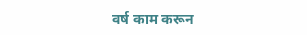वर्ष काम करून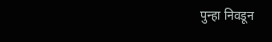पुन्हा निवडून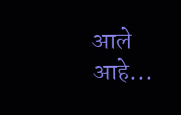आले आहे...